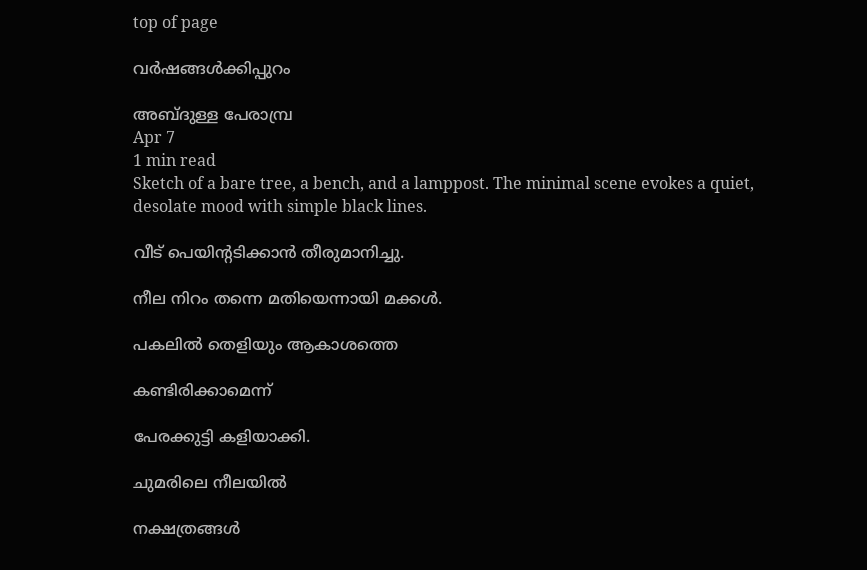top of page

വര്‍ഷങ്ങള്‍ക്കിപ്പുറം

അബ്ദുള്ള പേരാമ്പ്ര
Apr 7
1 min read
Sketch of a bare tree, a bench, and a lamppost. The minimal scene evokes a quiet, desolate mood with simple black lines.

വീട് പെയിന്‍റടിക്കാന്‍ തീരുമാനിച്ചു.

നീല നിറം തന്നെ മതിയെന്നായി മക്കള്‍.

പകലില്‍ തെളിയും ആകാശത്തെ

കണ്ടിരിക്കാമെന്ന്

പേരക്കുട്ടി കളിയാക്കി.

ചുമരിലെ നീലയില്‍

നക്ഷത്രങ്ങള്‍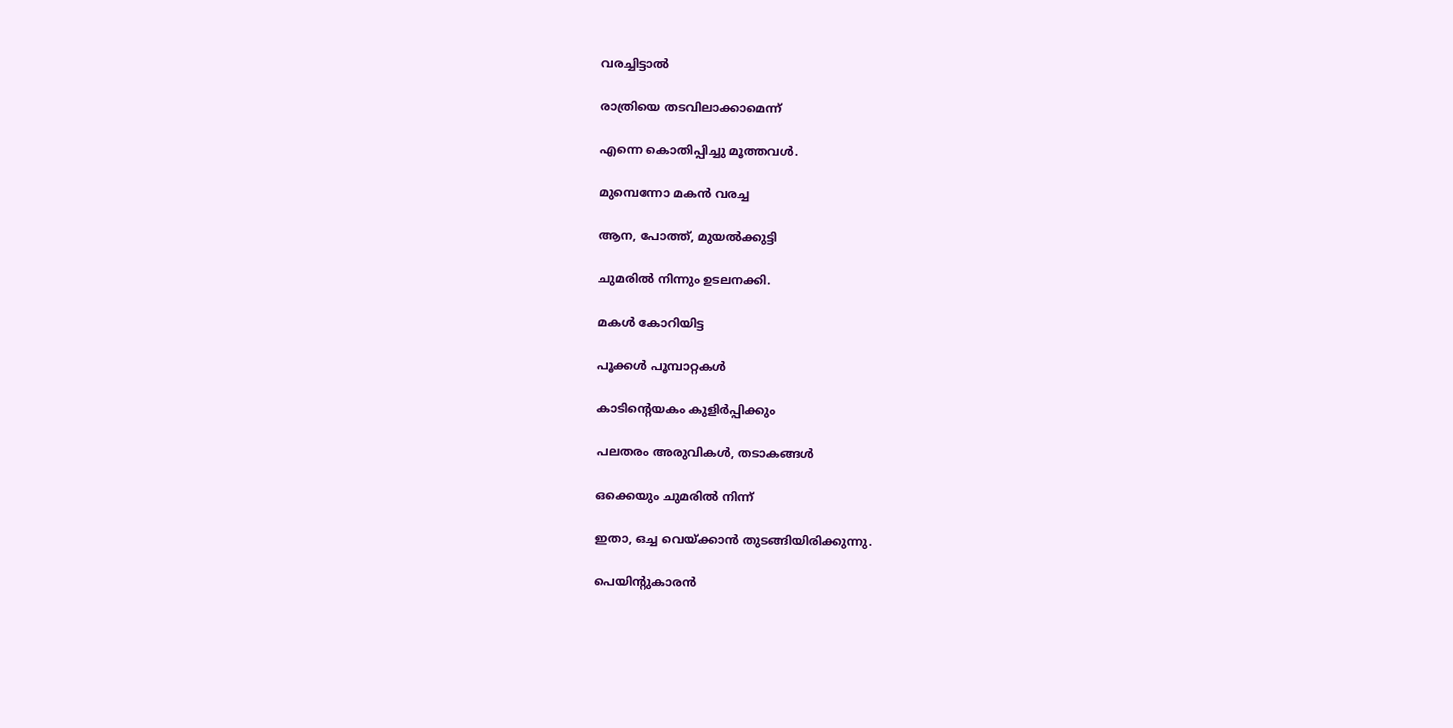വരച്ചിട്ടാല്‍

രാത്രിയെ തടവിലാക്കാമെന്ന്

എന്നെ കൊതിപ്പിച്ചു മൂത്തവള്‍.

മുമ്പെന്നോ മകന്‍ വരച്ച

ആന, പോത്ത്, മുയല്‍ക്കുട്ടി

ചുമരില്‍ നിന്നും ഉടലനക്കി.

മകള്‍ കോറിയിട്ട

പൂക്കള്‍ പൂമ്പാറ്റകള്‍

കാടിന്‍റെയകം കുളിര്‍പ്പിക്കും

പലതരം അരുവികള്‍, തടാകങ്ങള്‍

ഒക്കെയും ചുമരില്‍ നിന്ന്

ഇതാ, ഒച്ച വെയ്ക്കാന്‍ തുടങ്ങിയിരിക്കുന്നു.

പെയിന്‍റുകാരന്‍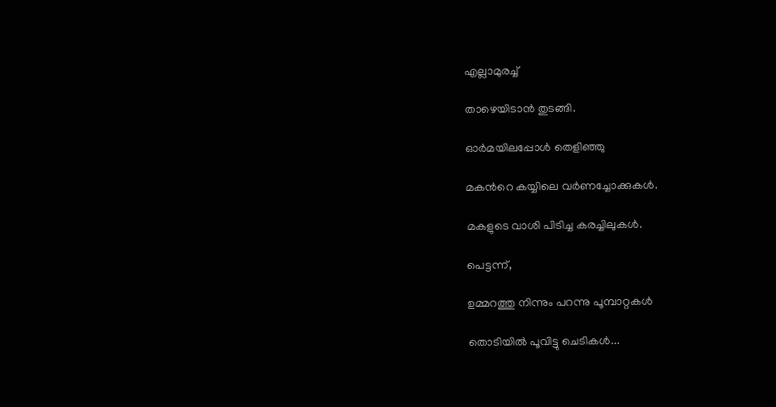എല്ലാമുരച്ച്

താഴെയിടാന്‍ തുടങ്ങി.

ഓര്‍മയിലപ്പോള്‍ തെളിഞ്ഞു

മകന്‍റെ കയ്യിലെ വര്‍ണച്ചോക്കുകള്‍.

മകളുടെ വാശി പിടിച്ച കരച്ചിലുകള്‍.

പെട്ടന്ന്,

ഉമ്മറത്തു നിന്നും പറന്നു പൂമ്പാറ്റകള്‍

തൊടിയില്‍ പൂവിട്ടു ചെടികള്‍...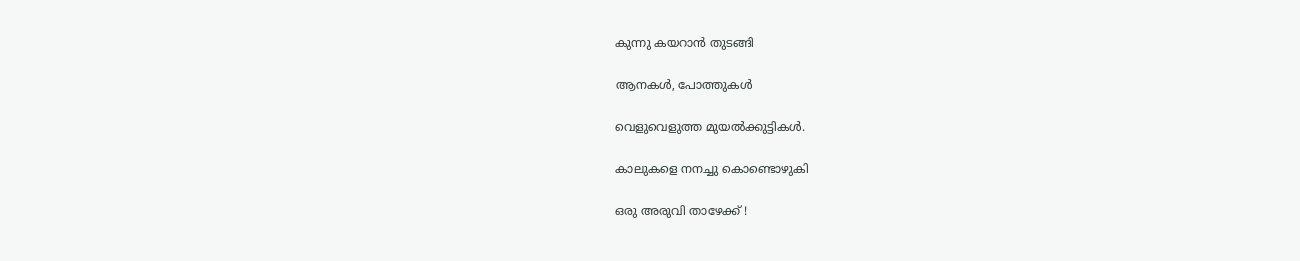കുന്നു കയറാന്‍ തുടങ്ങി

ആനകള്‍, പോത്തുകള്‍

വെളുവെളുത്ത മുയല്‍ക്കുട്ടികള്‍.

കാലുകളെ നനച്ചു കൊണ്ടൊഴുകി

ഒരു അരുവി താഴേക്ക് !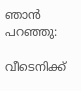ഞാന്‍ പറഞ്ഞു:

വീടെനിക്ക്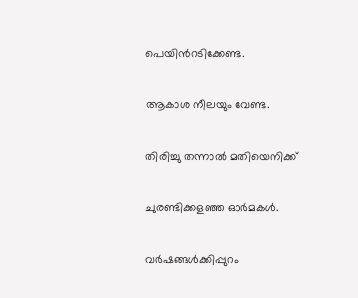പെയിന്‍റടിക്കേണ്ട.

ആകാശ നീലയും വേണ്ട.

തിരിച്ചു തന്നാല്‍ മതിയെനിക്ക്

ചുരണ്ടിക്കളഞ്ഞ ഓര്‍മകള്‍.

വര്‍ഷങ്ങള്‍ക്കിപ്പുറം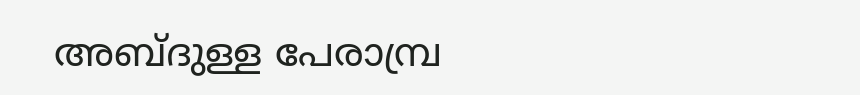അബ്ദുള്ള പേരാമ്പ്ര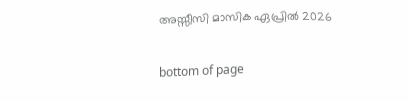അസ്സീസി മാസിക ഏപ്രിൽ 2026

bottom of page